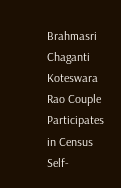Brahmasri Chaganti Koteswara Rao Couple Participates in Census Self-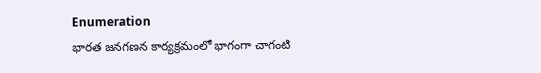Enumeration
భారత జనగణన కార్యక్రమంలో భాగంగా చాగంటి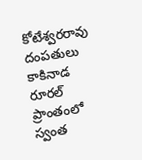కోటేశ్వరరావు దంపతులు కాకినాడ రూరల్ ప్రాంతంలో స్వంత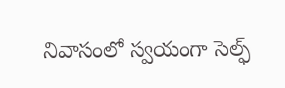నివాసంలో స్వయంగా సెల్ఫ్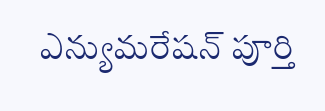ఎన్యుమరేషన్ పూర్తి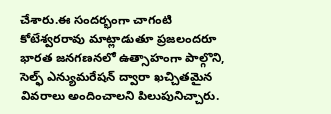చేశారు.ఈ సందర్భంగా చాగంటి కోటేశ్వరరావు మాట్లాడుతూ ప్రజలందరూ భారత జనగణనలో ఉత్సాహంగా పాల్గొని, సెల్ఫ్ ఎన్యుమరేషన్ ద్వారా ఖచ్చితమైన వివరాలు అందించాలని పిలుపునిచ్చారు.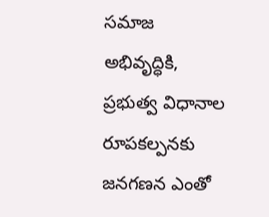సమాజ అభివృద్ధికి, ప్రభుత్వ విధానాల రూపకల్పనకు జనగణన ఎంతో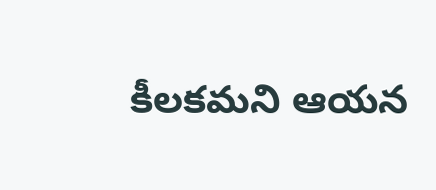కీలకమని ఆయన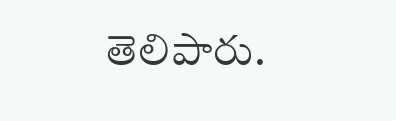తెలిపారు.